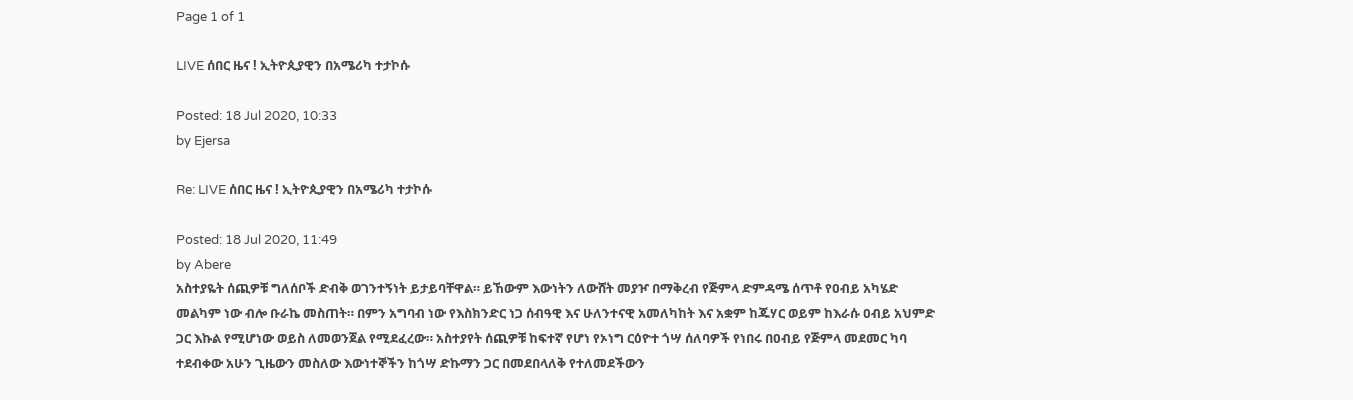Page 1 of 1

LIVE ሰበር ዜና ! ኢትዮጲያዊን በአሜሪካ ተታኮሱ

Posted: 18 Jul 2020, 10:33
by Ejersa

Re: LIVE ሰበር ዜና ! ኢትዮጲያዊን በአሜሪካ ተታኮሱ

Posted: 18 Jul 2020, 11:49
by Abere
አስተያዬት ሰጪዎቹ ግለሰቦች ድብቅ ወገንተኝነት ይታይባቸዋል። ይኸውም እውነትን ለውሸት መያዦ በማቅረብ የጅምላ ድምዳሜ ሰጥቶ የዐብይ አካሄድ መልካም ነው ብሎ ቡራኬ መስጠት። በምን አግባብ ነው የእስክንድር ነጋ ሰብዓዊ እና ሁለንተናዊ አመለካከት እና አቋም ከጁሃር ወይም ከእራሱ ዐብይ አህምድ ጋር እኩል የሚሆነው ወይስ ለመወንጀል የሚደፈረው። አስተያየት ሰጪዎቹ ከፍተኛ የሆነ የኦነግ ርዕዮተ ጎሣ ሰለባዎች የነበሩ በዐብይ የጅምላ መደመር ካባ ተደብቀው አሁን ጊዜውን መስለው እውነተኞችን ከጎሣ ድኩማን ጋር በመደበላለቅ የተለመደችውን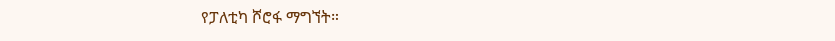የፓለቲካ ሾሮፋ ማግኘት።